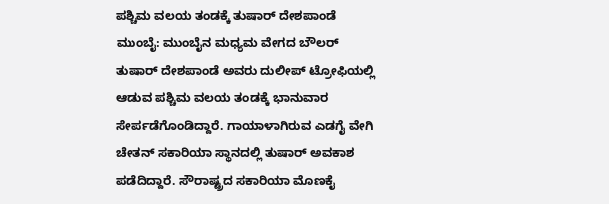ಪಶ್ಚಿಮ ವಲಯ ತಂಡಕ್ಕೆ ತುಷಾರ್‌ ದೇಶಪಾಂಡೆ ಮುಂಬೈ: ಮುಂಬೈನ ಮಧ್ಯಮ ವೇಗದ ಬೌಲರ್‌ ತುಷಾರ್ ದೇಶಪಾಂಡೆ ಅವರು ದುಲೀಪ್‌ ಟ್ರೋಫಿಯಲ್ಲಿ ಆಡುವ ಪಶ್ಚಿಮ ವಲಯ ತಂಡಕ್ಕೆ ಭಾನುವಾರ ಸೇರ್ಪಡೆಗೊಂಡಿದ್ದಾರೆ. ಗಾಯಾಳಾಗಿರುವ ಎಡಗೈ ವೇಗಿ ಚೇತನ್ ಸಕಾರಿಯಾ ಸ್ಥಾನದಲ್ಲಿ ತುಷಾರ್‌ ಅವಕಾಶ ಪಡೆದಿದ್ದಾರೆ. ಸೌರಾಷ್ಟ್ರದ ಸಕಾರಿಯಾ ಮೊಣಕೈ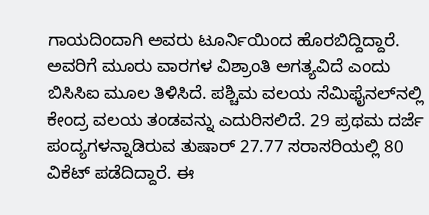ಗಾಯದಿಂದಾಗಿ ಅವರು ಟೂರ್ನಿಯಿಂದ ಹೊರಬಿದ್ದಿದ್ದಾರೆ. ಅವರಿಗೆ ಮೂರು ವಾರಗಳ ವಿಶ್ರಾಂತಿ ಅಗತ್ಯವಿದೆ ಎಂದು ಬಿಸಿಸಿಐ ಮೂಲ ತಿಳಿಸಿದೆ. ಪಶ್ಚಿಮ ವಲಯ ಸೆಮಿಫೈನಲ್‌ನಲ್ಲಿ ಕೇಂದ್ರ ವಲಯ ತಂಡವನ್ನು ಎದುರಿಸಲಿದೆ. 29 ಪ್ರಥಮ ದರ್ಜೆ ಪಂದ್ಯಗಳನ್ನಾಡಿರುವ ತುಷಾರ್‌ 27.77 ಸರಾಸರಿಯಲ್ಲಿ 80 ವಿಕೆಟ್‌ ಪಡೆದಿದ್ದಾರೆ. ಈ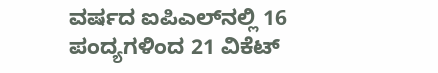ವರ್ಷದ ಐಪಿಎಲ್‌ನಲ್ಲಿ 16 ಪಂದ್ಯಗಳಿಂದ 21 ವಿಕೆಟ್‌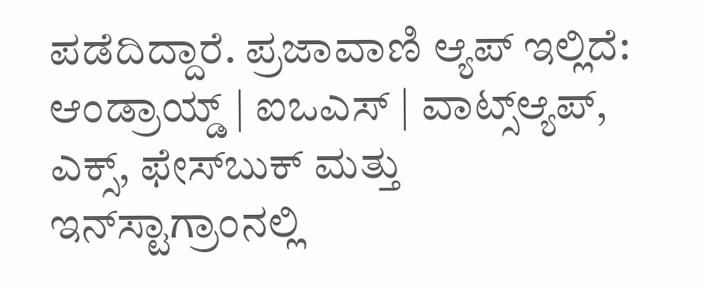ಪಡೆದಿದ್ದಾರೆ. ಪ್ರಜಾವಾಣಿ ಆ್ಯಪ್ ಇಲ್ಲಿದೆ: ಆಂಡ್ರಾಯ್ಡ್ | ಐಒಎಸ್ | ವಾಟ್ಸ್ಆ್ಯಪ್, ಎಕ್ಸ್, ಫೇಸ್‌ಬುಕ್ ಮತ್ತು ಇನ್‌ಸ್ಟಾಗ್ರಾಂನಲ್ಲಿ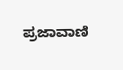ಪ್ರಜಾವಾಣಿ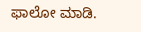ಫಾಲೋ ಮಾಡಿ.